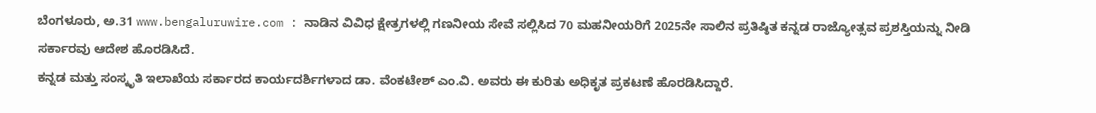ಬೆಂಗಳೂರು, ಅ.31 www.bengaluruwire.com : ನಾಡಿನ ವಿವಿಧ ಕ್ಷೇತ್ರಗಳಲ್ಲಿ ಗಣನೀಯ ಸೇವೆ ಸಲ್ಲಿಸಿದ 70 ಮಹನೀಯರಿಗೆ 2025ನೇ ಸಾಲಿನ ಪ್ರತಿಷ್ಠಿತ ಕನ್ನಡ ರಾಜ್ಯೋತ್ಸವ ಪ್ರಶಸ್ತಿಯನ್ನು ನೀಡಿ ಸರ್ಕಾರವು ಆದೇಶ ಹೊರಡಿಸಿದೆ.
ಕನ್ನಡ ಮತ್ತು ಸಂಸ್ಕೃತಿ ಇಲಾಖೆಯ ಸರ್ಕಾರದ ಕಾರ್ಯದರ್ಶಿಗಳಾದ ಡಾ. ವೆಂಕಟೇಶ್ ಎಂ.ವಿ. ಅವರು ಈ ಕುರಿತು ಅಧಿಕೃತ ಪ್ರಕಟಣೆ ಹೊರಡಿಸಿದ್ದಾರೆ.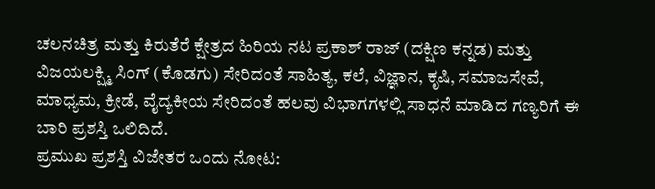ಚಲನಚಿತ್ರ ಮತ್ತು ಕಿರುತೆರೆ ಕ್ಷೇತ್ರದ ಹಿರಿಯ ನಟ ಪ್ರಕಾಶ್ ರಾಜ್ (ದಕ್ಷಿಣ ಕನ್ನಡ) ಮತ್ತು ವಿಜಯಲಕ್ಷ್ಮಿ ಸಿಂಗ್ (ಕೊಡಗು) ಸೇರಿದಂತೆ ಸಾಹಿತ್ಯ, ಕಲೆ, ವಿಜ್ಞಾನ, ಕೃಷಿ, ಸಮಾಜಸೇವೆ, ಮಾಧ್ಯಮ, ಕ್ರೀಡೆ, ವೈದ್ಯಕೀಯ ಸೇರಿದಂತೆ ಹಲವು ವಿಭಾಗಗಳಲ್ಲಿ ಸಾಧನೆ ಮಾಡಿದ ಗಣ್ಯರಿಗೆ ಈ ಬಾರಿ ಪ್ರಶಸ್ತಿ ಒಲಿದಿದೆ.
ಪ್ರಮುಖ ಪ್ರಶಸ್ತಿ ವಿಜೇತರ ಒಂದು ನೋಟ: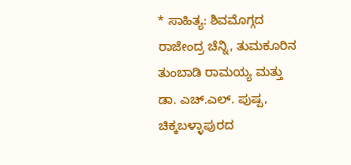* ಸಾಹಿತ್ಯ: ಶಿವಮೊಗ್ಗದ ರಾಜೇಂದ್ರ ಚೆನ್ನಿ, ತುಮಕೂರಿನ ತುಂಬಾಡಿ ರಾಮಯ್ಯ ಮತ್ತು ಡಾ. ಎಚ್.ಎಲ್. ಪುಷ್ಪ, ಚಿಕ್ಕಬಳ್ಳಾಪುರದ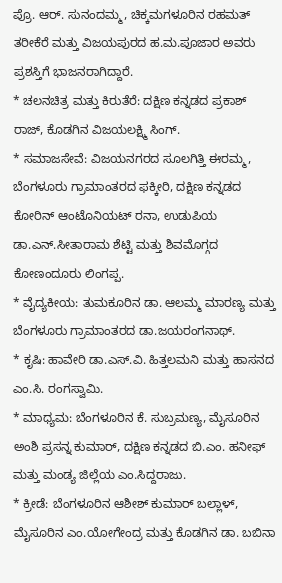ಪ್ರೊ. ಆರ್. ಸುನಂದಮ್ಮ, ಚಿಕ್ಕಮಗಳೂರಿನ ರಹಮತ್ ತರೀಕೆರೆ ಮತ್ತು ವಿಜಯಪುರದ ಹ.ಮ.ಪೂಜಾರ ಅವರು ಪ್ರಶಸ್ತಿಗೆ ಭಾಜನರಾಗಿದ್ದಾರೆ.
* ಚಲನಚಿತ್ರ ಮತ್ತು ಕಿರುತೆರೆ: ದಕ್ಷಿಣ ಕನ್ನಡದ ಪ್ರಕಾಶ್ ರಾಜ್, ಕೊಡಗಿನ ವಿಜಯಲಕ್ಷ್ಮಿ ಸಿಂಗ್.
* ಸಮಾಜಸೇವೆ: ವಿಜಯನಗರದ ಸೂಲಗಿತ್ತಿ ಈರಮ್ಮ, ಬೆಂಗಳೂರು ಗ್ರಾಮಾಂತರದ ಫಕ್ಕೀರಿ, ದಕ್ಷಿಣ ಕನ್ನಡದ ಕೋರಿನ್ ಆಂಟೊನಿಯಟ್ ರನಾ, ಉಡುಪಿಯ ಡಾ.ಎನ್.ಸೀತಾರಾಮ ಶೆಟ್ಟಿ ಮತ್ತು ಶಿವಮೊಗ್ಗದ ಕೋಣಂದೂರು ಲಿಂಗಪ್ಪ.
* ವೈದ್ಯಕೀಯ: ತುಮಕೂರಿನ ಡಾ. ಆಲಮ್ಮ ಮಾರಣ್ಯ ಮತ್ತು ಬೆಂಗಳೂರು ಗ್ರಾಮಾಂತರದ ಡಾ.ಜಯರಂಗನಾಥ್.
* ಕೃಷಿ: ಹಾವೇರಿ ಡಾ.ಎಸ್.ವಿ. ಹಿತ್ತಲಮನಿ ಮತ್ತು ಹಾಸನದ ಎಂ.ಸಿ. ರಂಗಸ್ವಾಮಿ.
* ಮಾಧ್ಯಮ: ಬೆಂಗಳೂರಿನ ಕೆ. ಸುಬ್ರಮಣ್ಯ, ಮೈಸೂರಿನ ಅಂಶಿ ಪ್ರಸನ್ನ ಕುಮಾರ್, ದಕ್ಷಿಣ ಕನ್ನಡದ ಬಿ.ಎಂ. ಹನೀಫ್ ಮತ್ತು ಮಂಡ್ಯ ಜಿಲ್ಲೆಯ ಎಂ.ಸಿದ್ದರಾಜು.
* ಕ್ರೀಡೆ: ಬೆಂಗಳೂರಿನ ಆಶೀಶ್ ಕುಮಾರ್ ಬಲ್ಲಾಳ್, ಮೈಸೂರಿನ ಎಂ.ಯೋಗೇಂದ್ರ ಮತ್ತು ಕೊಡಗಿನ ಡಾ. ಬಬಿನಾ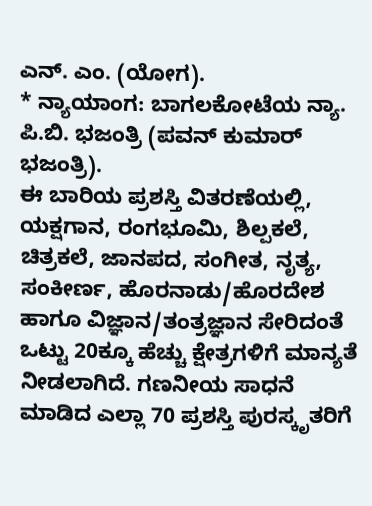ಎನ್. ಎಂ. (ಯೋಗ).
* ನ್ಯಾಯಾಂಗ: ಬಾಗಲಕೋಟೆಯ ನ್ಯಾ. ಪಿ.ಬಿ. ಭಜಂತ್ರಿ (ಪವನ್ ಕುಮಾರ್ ಭಜಂತ್ರಿ).
ಈ ಬಾರಿಯ ಪ್ರಶಸ್ತಿ ವಿತರಣೆಯಲ್ಲಿ, ಯಕ್ಷಗಾನ, ರಂಗಭೂಮಿ, ಶಿಲ್ಪಕಲೆ, ಚಿತ್ರಕಲೆ, ಜಾನಪದ, ಸಂಗೀತ, ನೃತ್ಯ, ಸಂಕೀರ್ಣ, ಹೊರನಾಡು/ಹೊರದೇಶ ಹಾಗೂ ವಿಜ್ಞಾನ/ತಂತ್ರಜ್ಞಾನ ಸೇರಿದಂತೆ ಒಟ್ಟು 20ಕ್ಕೂ ಹೆಚ್ಚು ಕ್ಷೇತ್ರಗಳಿಗೆ ಮಾನ್ಯತೆ ನೀಡಲಾಗಿದೆ. ಗಣನೀಯ ಸಾಧನೆ ಮಾಡಿದ ಎಲ್ಲಾ 70 ಪ್ರಶಸ್ತಿ ಪುರಸ್ಕೃತರಿಗೆ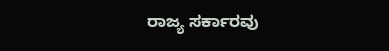ರಾಜ್ಯ ಸರ್ಕಾರವು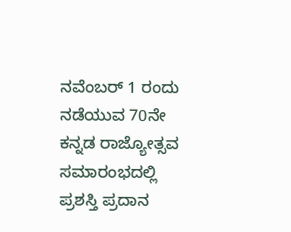ನವೆಂಬರ್ 1 ರಂದು ನಡೆಯುವ 70ನೇ ಕನ್ನಡ ರಾಜ್ಯೋತ್ಸವ ಸಮಾರಂಭದಲ್ಲಿ ಪ್ರಶಸ್ತಿ ಪ್ರದಾನ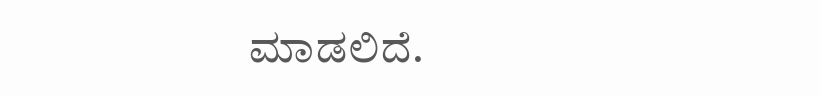ಮಾಡಲಿದೆ.